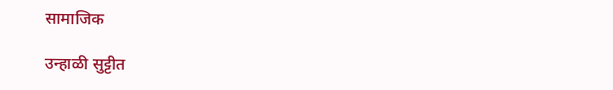सामाजिक

उन्हाळी सुट्टीत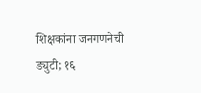शिक्षकांना जनगणनेची ड्युटी; १६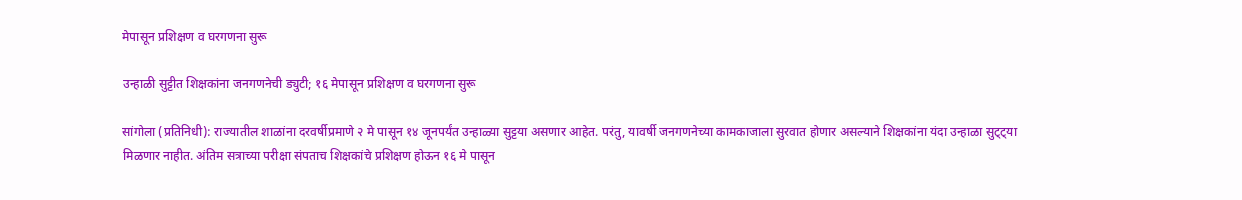मेपासून प्रशिक्षण व घरगणना सुरू

उन्हाळी सुट्टीत शिक्षकांना जनगणनेची ड्युटी; १६ मेपासून प्रशिक्षण व घरगणना सुरू

सांगोला (प्रतिनिधी): राज्यातील शाळांना दरवर्षीप्रमाणे २ मे पासून १४ जूनपर्यंत उन्हाळ्या सुट्टया असणार आहेत. परंतु, यावर्षी जनगणनेच्या कामकाजाला सुरवात होणार असल्याने शिक्षकांना यंदा उन्हाळा सुट्ट्या मिळणार नाहीत. अंतिम सत्राच्या परीक्षा संपताच शिक्षकांचे प्रशिक्षण होऊन १६ मे पासून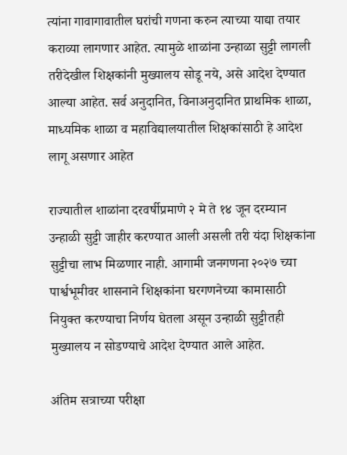त्यांना गावागावातील घरांची गणना करुन त्याच्या याद्या तयार कराव्या लागणार आहेत. त्यामुळे शाळांना उन्हाळा सुट्टी लागली तरीदेखील शिक्षकांनी मुख्यालय सोडू नये, असे आदेश देण्यात आल्या आहेत. सर्व अनुदानित, विनाअनुदानित प्राथमिक शाळा, माध्यमिक शाळा व महाविद्यालयातील शिक्षकांसाठी हे आदेश लागू असणार आहेत

राज्यातील शाळांना दरवर्षीप्रमाणे २ मे ते १४ जून दरम्यान उन्हाळी सुट्टी जाहीर करण्यात आली असली तरी यंदा शिक्षकांना सुट्टीचा लाभ मिळणार नाही. आगामी जनगणना २०२७ च्या पार्श्वभूमीवर शासनाने शिक्षकांना घरगणनेच्या कामासाठी नियुक्त करण्याचा निर्णय घेतला असून उन्हाळी सुट्टीतही मुख्यालय न सोडण्याचे आदेश देण्यात आले आहेत.

अंतिम सत्राच्या परीक्षा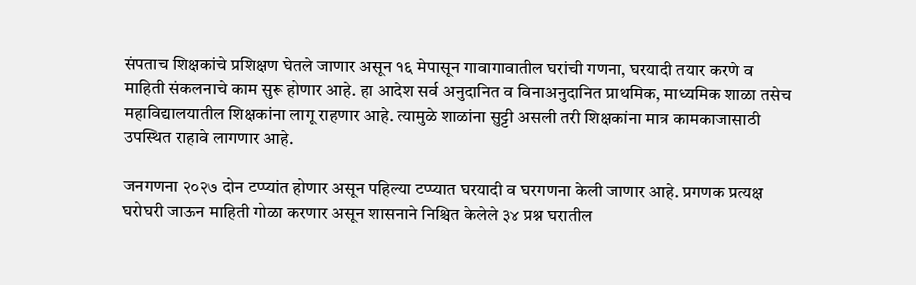संपताच शिक्षकांचे प्रशिक्षण घेतले जाणार असून १६ मेपासून गावागावातील घरांची गणना, घरयादी तयार करणे व माहिती संकलनाचे काम सुरू होणार आहे. हा आदेश सर्व अनुदानित व विनाअनुदानित प्राथमिक, माध्यमिक शाळा तसेच महाविद्यालयातील शिक्षकांना लागू राहणार आहे. त्यामुळे शाळांना सुट्टी असली तरी शिक्षकांना मात्र कामकाजासाठी उपस्थित राहावे लागणार आहे.

जनगणना २०२७ दोन टप्प्यांत होणार असून पहिल्या टप्प्यात घरयादी व घरगणना केली जाणार आहे. प्रगणक प्रत्यक्ष घरोघरी जाऊन माहिती गोळा करणार असून शासनाने निश्चित केलेले ३४ प्रश्न घरातील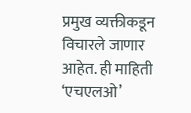प्रमुख व्यक्तीकडून विचारले जाणार आहेत. ही माहिती ‘एचएलओ’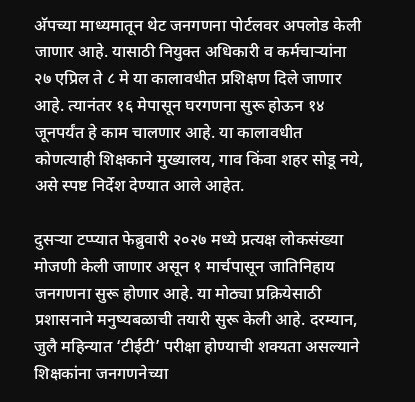अ‍ॅपच्या माध्यमातून थेट जनगणना पोर्टलवर अपलोड केली जाणार आहे. यासाठी नियुक्त अधिकारी व कर्मचाऱ्यांना २७ एप्रिल ते ८ मे या कालावधीत प्रशिक्षण दिले जाणार आहे. त्यानंतर १६ मेपासून घरगणना सुरू होऊन १४ जूनपर्यंत हे काम चालणार आहे. या कालावधीत कोणत्याही शिक्षकाने मुख्यालय, गाव किंवा शहर सोडू नये, असे स्पष्ट निर्देश देण्यात आले आहेत.

दुसऱ्या टप्प्यात फेब्रुवारी २०२७ मध्ये प्रत्यक्ष लोकसंख्या मोजणी केली जाणार असून १ मार्चपासून जातिनिहाय जनगणना सुरू होणार आहे. या मोठ्या प्रक्रियेसाठी प्रशासनाने मनुष्यबळाची तयारी सुरू केली आहे. दरम्यान, जुलै महिन्यात ‘टीईटी’ परीक्षा होण्याची शक्यता असल्याने शिक्षकांना जनगणनेच्या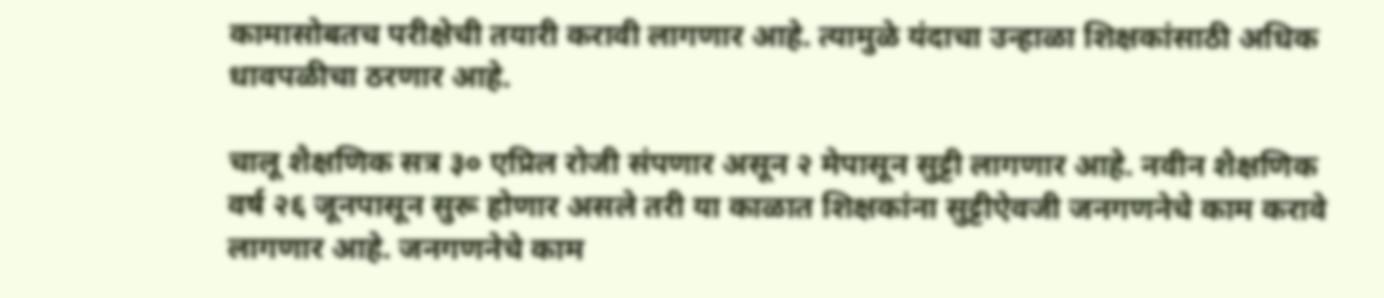कामासोबतच परीक्षेची तयारी करावी लागणार आहे. त्यामुळे यंदाचा उन्हाळा शिक्षकांसाठी अधिक धावपळीचा ठरणार आहे.

चालू शैक्षणिक सत्र ३० एप्रिल रोजी संपणार असून २ मेपासून सुट्टी लागणार आहे. नवीन शैक्षणिक वर्ष २६ जूनपासून सुरू होणार असले तरी या काळात शिक्षकांना सुट्टीऐवजी जनगणनेचे काम करावे लागणार आहे. जनगणनेचे काम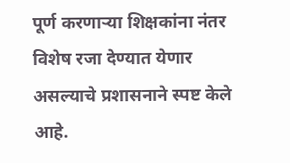पूर्ण करणाऱ्या शिक्षकांना नंतर विशेष रजा देण्यात येणार असल्याचे प्रशासनाने स्पष्ट केले आहे.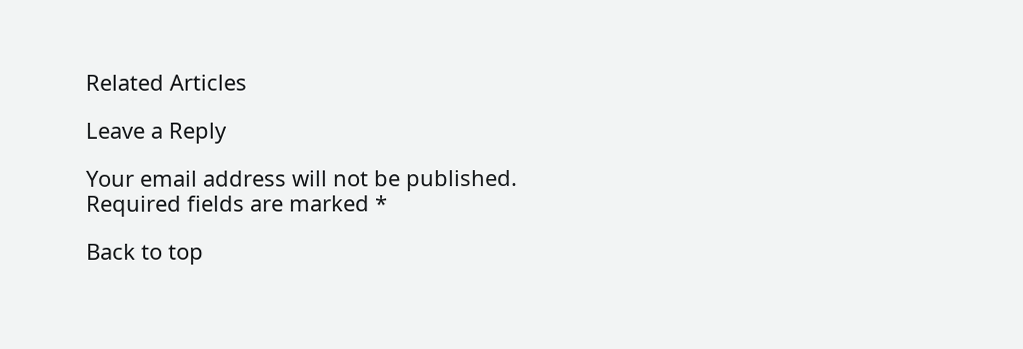Related Articles

Leave a Reply

Your email address will not be published. Required fields are marked *

Back to top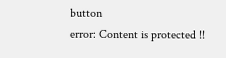button
error: Content is protected !!